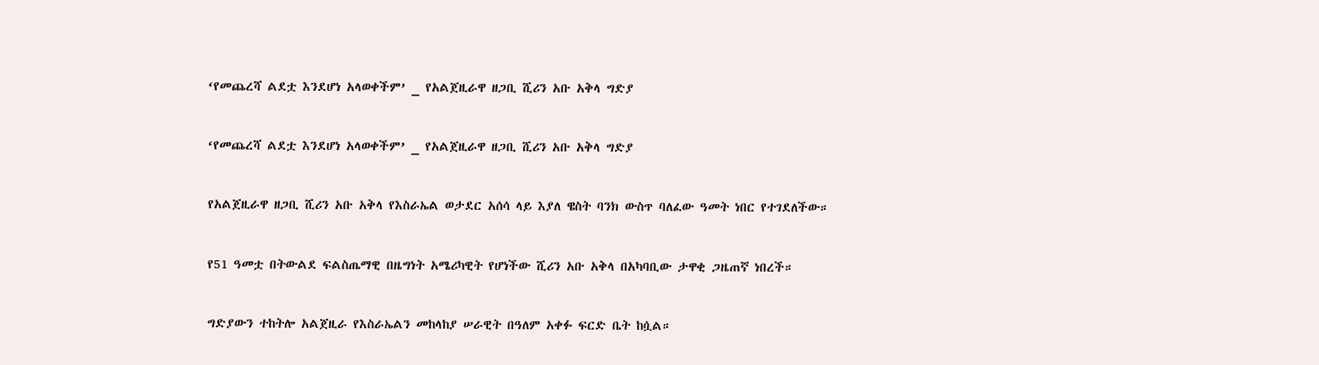‘የመጨረሻ ልደቷ እንደሆነ አላወቀችም’ _ የአልጀዚራዋ ዘጋቢ ሺሪን አቡ አቅላ ግድያ

‘የመጨረሻ ልደቷ እንደሆነ አላወቀችም’ _ የአልጀዚራዋ ዘጋቢ ሺሪን አቡ አቅላ ግድያ

የአልጀዚራዋ ዘጋቢ ሺሪን አቡ አቅላ የእስራኤል ወታደር አሰሳ ላይ እያለ ዌስት ባንክ ውስጥ ባለፈው ዓመት ነበር የተገደለችው።

የ51 ዓመቷ በትውልደ ፍልስጤማዊ በዜግነት አሜሪካዊት የሆነችው ሺሪን አቡ አቅላ በአካባቢው ታዋቂ ጋዜጠኛ ነበረች።

ግድያውን ተከትሎ አልጀዚራ የእስራኤልን መከላከያ ሠራዊት በዓለም አቀፉ ፍርድ ቤት ከሷል።